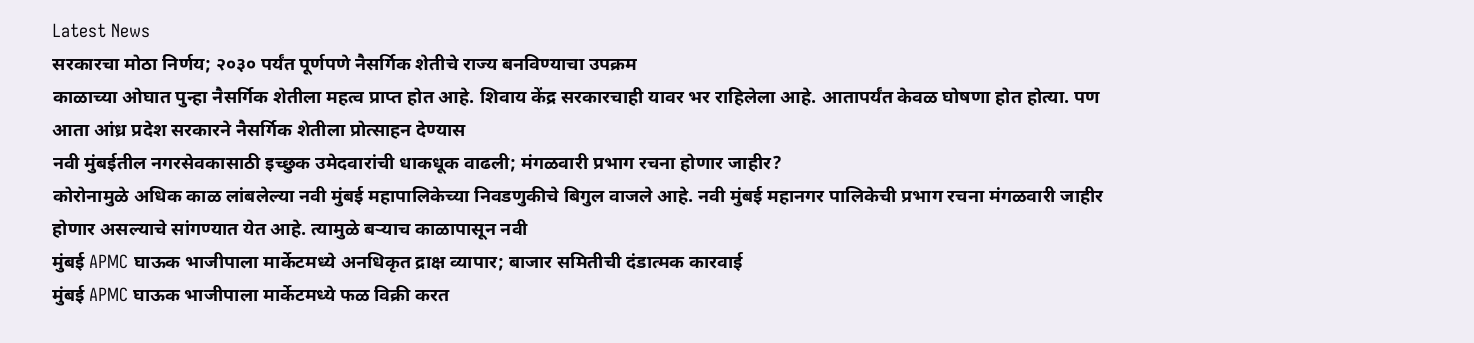Latest News
सरकारचा मोठा निर्णय; २०३० पर्यंत पूर्णपणे नैसर्गिक शेतीचे राज्य बनविण्याचा उपक्रम
काळाच्या ओघात पुन्हा नैसर्गिक शेतीला महत्व प्राप्त होत आहे. शिवाय केंद्र सरकारचाही यावर भर राहिलेला आहे. आतापर्यंत केवळ घोषणा होत होत्या. पण आता आंध्र प्रदेश सरकारने नैसर्गिक शेतीला प्रोत्साहन देण्यास
नवी मुंबईतील नगरसेवकासाठी इच्छुक उमेदवारांची धाकधूक वाढली; मंगळवारी प्रभाग रचना होणार जाहीर?
कोरोनामुळे अधिक काळ लांबलेल्या नवी मुंबई महापालिकेच्या निवडणुकीचे बिगुल वाजले आहे. नवी मुंबई महानगर पालिकेची प्रभाग रचना मंगळवारी जाहीर होणार असल्याचे सांगण्यात येत आहे. त्यामुळे बऱ्याच काळापासून नवी
मुंबई APMC घाऊक भाजीपाला मार्केटमध्ये अनधिकृत द्राक्ष व्यापार; बाजार समितीची दंडात्मक कारवाई
मुंबई APMC घाऊक भाजीपाला मार्केटमध्ये फळ विक्री करत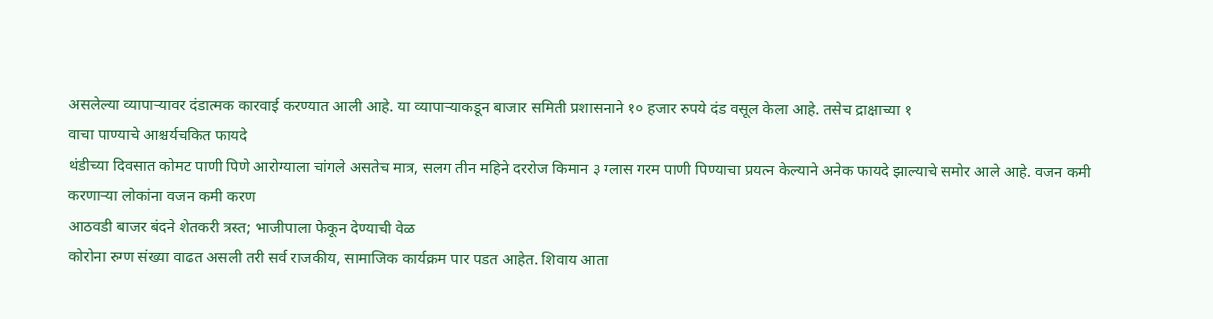असलेल्या व्यापाऱ्यावर दंडात्मक कारवाई करण्यात आली आहे. या व्यापाऱ्याकडून बाजार समिती प्रशासनाने १० हजार रुपये दंड वसूल केला आहे. तसेच द्राक्षाच्या १
वाचा पाण्याचे आश्चर्यचकित फायदे
थंडीच्या दिवसात कोमट पाणी पिणे आरोग्याला चांगले असतेच मात्र, सलग तीन महिने दररोज किमान ३ ग्लास गरम पाणी पिण्याचा प्रयत्न केल्याने अनेक फायदे झाल्याचे समोर आले आहे. वजन कमी करणाऱ्या लोकांना वजन कमी करण
आठवडी बाजर बंदने शेतकरी त्रस्त; भाजीपाला फेकून देण्याची वेळ
कोरोना रुग्ण संख्या वाढत असली तरी सर्व राजकीय, सामाजिक कार्यक्रम पार पडत आहेत. शिवाय आता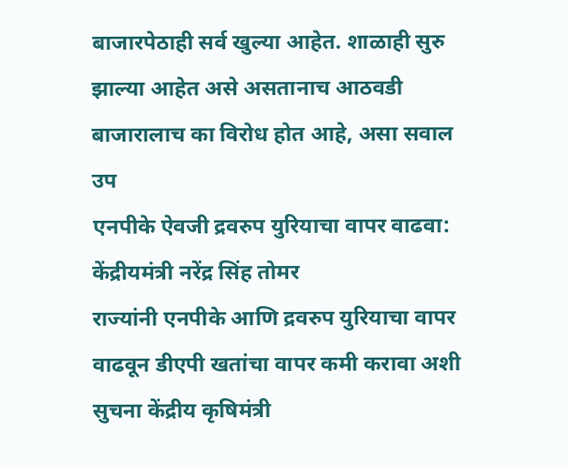बाजारपेठाही सर्व खुल्या आहेत. शाळाही सुरु झाल्या आहेत असे असतानाच आठवडी बाजारालाच का विरोध होत आहे, असा सवाल उप
एनपीके ऐवजी द्रवरुप युरियाचा वापर वाढवा: केंद्रीयमंत्री नरेंद्र सिंह तोमर
राज्यांनी एनपीके आणि द्रवरुप युरियाचा वापर वाढवून डीएपी खतांचा वापर कमी करावा अशी सुचना केंद्रीय कृषिमंत्री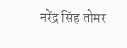नरेंद्र सिंह तोमर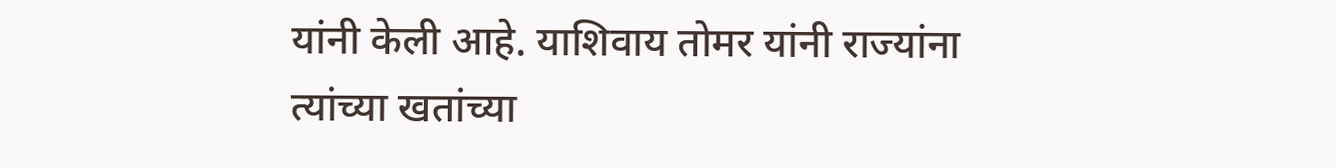यांनी केली आहे. याशिवाय तोमर यांनी राज्यांना त्यांच्या खतांच्या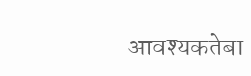आवश्यकतेबा